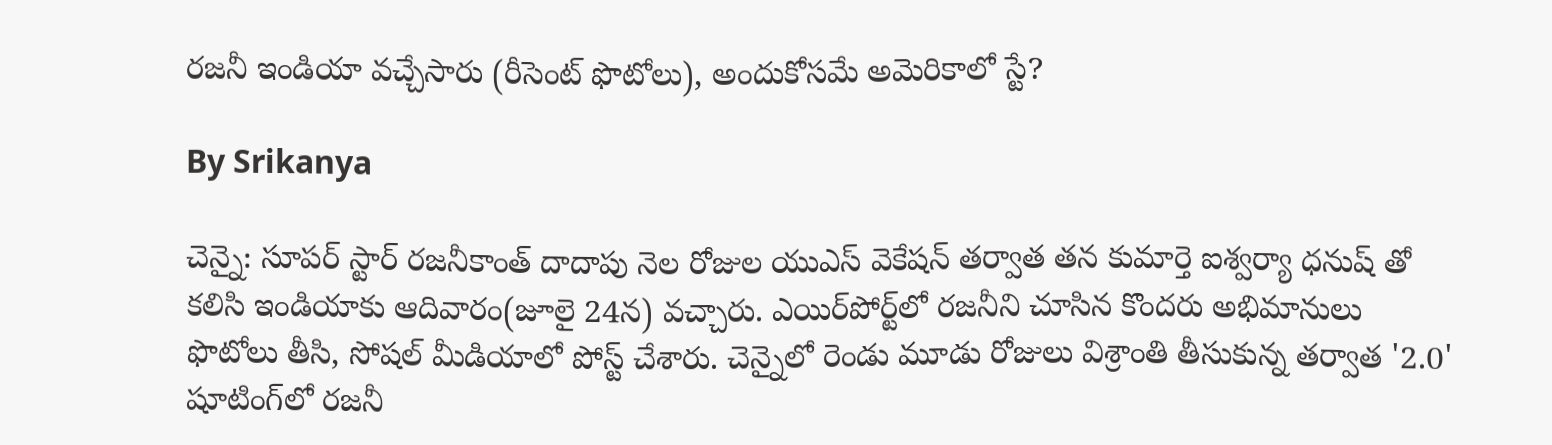రజనీ ఇండియా వచ్చేసారు (రీసెంట్ ఫొటోలు), అందుకోసమే అమెరికాలో స్టే?

By Srikanya

చెన్నై: సూపర్ స్టార్ రజనీకాంత్ దాదాపు నెల రోజుల యుఎస్ వెకేషన్ తర్వాత తన కుమార్తె ఐశ్వర్యా ధనుష్ తో కలిసి ఇండియాకు ఆదివారం(జూలై 24న) వచ్చారు. ఎయిర్‌పోర్ట్‌లో రజనీని చూసిన కొందరు అభిమానులు ఫొటోలు తీసి, సోషల్ మీడియాలో పోస్ట్ చేశారు. చెన్నైలో రెండు మూడు రోజులు విశ్రాంతి తీసుకున్న తర్వాత '2.0' షూటింగ్‌లో రజనీ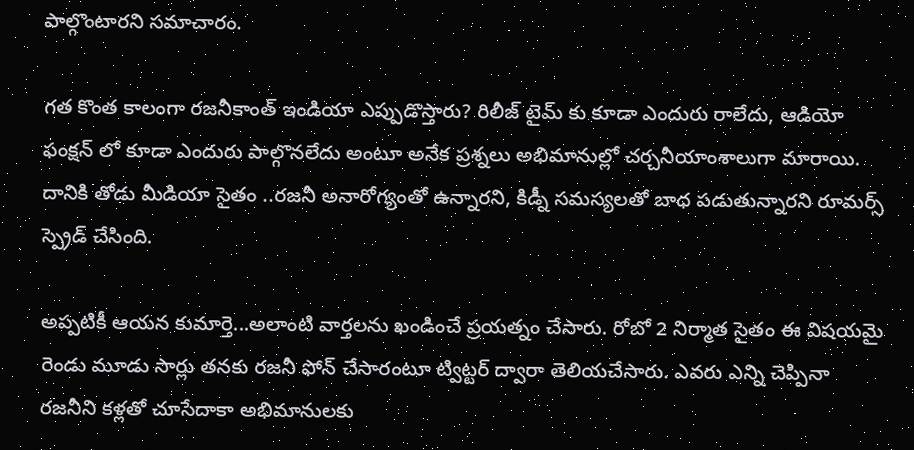పాల్గొంటారని సమాచారం.

గత కొంత కాలంగా రజనీకాంత్ ఇండియా ఎప్పుడొస్తారు? రిలీజ్ టైమ్ కు కూడా ఎందురు రాలేదు, ఆడియో ఫంక్షన్ లో కూడా ఎందురు పాల్గొనలేదు అంటూ అనేక ప్రశ్నలు అభిమానుల్లో చర్చనీయాంశాలుగా మారాయి. దానికి తోడు మీడియా సైతం ..రజనీ అనారోగ్యంతో ఉన్నారని, కిడ్నీ సమస్యలతో బాధ పడుతున్నారని రూమర్స్ స్ప్రెడ్ చేసింది.

అప్పటికీ ఆయన కుమార్తె...అలాంటి వార్తలను ఖండించే ప్రయత్నం చేసారు. రోబో 2 నిర్మాత సైతం ఈ విషయమై రెండు మూడు సార్లు తనకు రజనీ ఫోన్ చేసారంటూ ట్విట్టర్ ద్వారా తెలియచేసారు. ఎవరు ఎన్ని చెప్పినా రజనీని కళ్లతో చూసేదాకా అభిమానులకు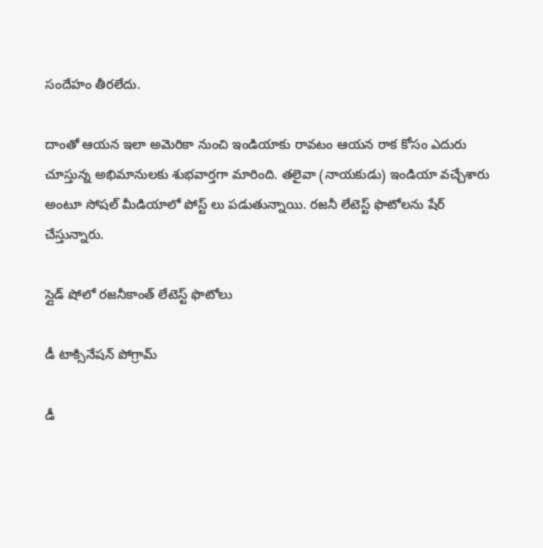సందేహం తీరలేదు.

దాంతో ఆయన ఇలా అమెరికా నుంచి ఇండియాకు రావటం ఆయన రాక కోసం ఎదురు చూస్తున్న అభిమానులకు శుభవార్తగా మారింది. తలైవా (నాయకుడు) ఇండియా వచ్చేశారు అంటూ సోషల్ మీడియాలో పోస్ట్ లు పడుతున్నాయి. రజనీ లేటెస్ట్ ఫొటోలను షేర్ చేస్తున్నారు.

స్లైడ్ షోలో రజనీకాంత్ లేటెస్ట్ ఫొటోలు

డీ టాక్సినేషన్ పోగ్రామ్

డీ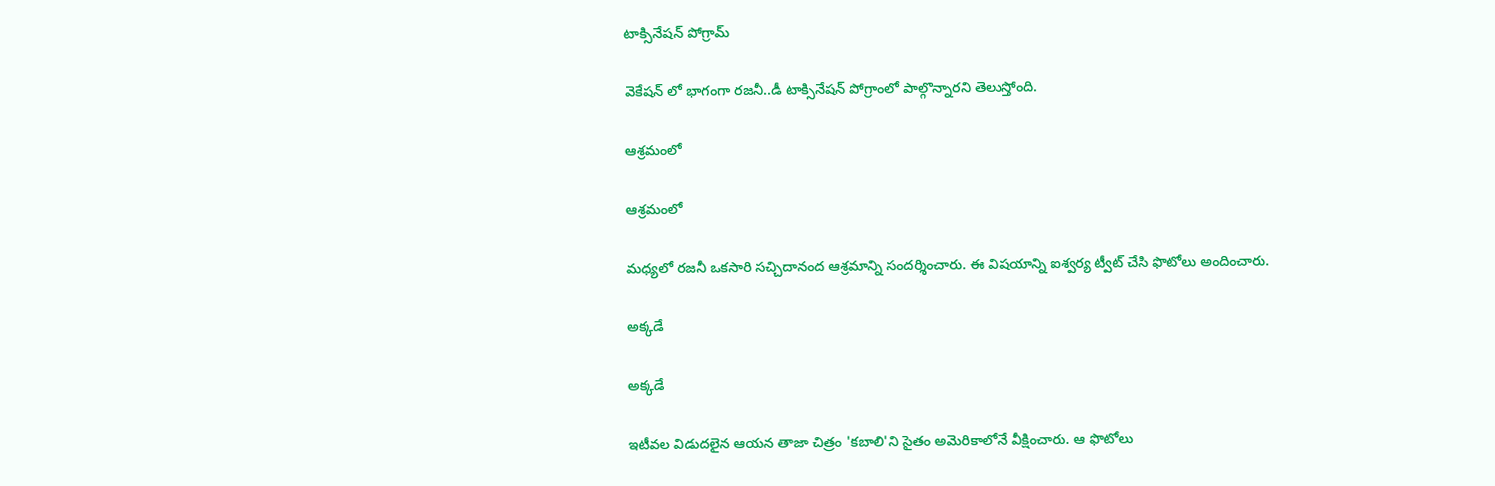టాక్సినేషన్ పోగ్రామ్

వెకేషన్ లో భాగంగా రజనీ..డీ టాక్సినేషన్ పోగ్రాంలో పాల్గొన్నారని తెలుస్తోంది.

ఆశ్రమంలో

ఆశ్రమంలో

మధ్యలో రజనీ ఒకసారి సచ్చిదానంద ఆశ్రమాన్ని సందర్శించారు. ఈ విషయాన్ని ఐశ్వర్య ట్వీట్ చేసి ఫొటోలు అందించారు.

అక్కడే

అక్కడే

ఇటీవల విడుదలైన ఆయన తాజా చిత్రం 'కబాలి'ని సైతం అమెరికాలోనే వీక్షించారు. ఆ ఫొటోలు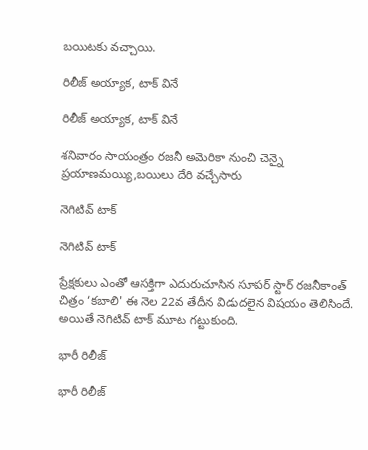బయిటకు వచ్చాయి.

రిలీజ్ అయ్యాక, టాక్ వినే

రిలీజ్ అయ్యాక, టాక్ వినే

శనివారం సాయంత్రం రజనీ అమెరికా నుంచి చెన్నై ప్రయాణమయ్యి,బయిలు దేరి వచ్చేసారు

నెగిటివ్ టాక్

నెగిటివ్ టాక్

ప్రేక్షకులు ఎంతో ఆసక్తిగా ఎదురుచూసిన సూపర్‌ స్టార్‌ రజనీకాంత్‌ చిత్రం ‘కబాలి' ఈ నెల 22వ తేదీన విడుదలైన విషయం తెలిసిందే. అయితే నెగిటివ్ టాక్ మూట గట్టుకుంది.

భారీ రిలీజ్

భారీ రిలీజ్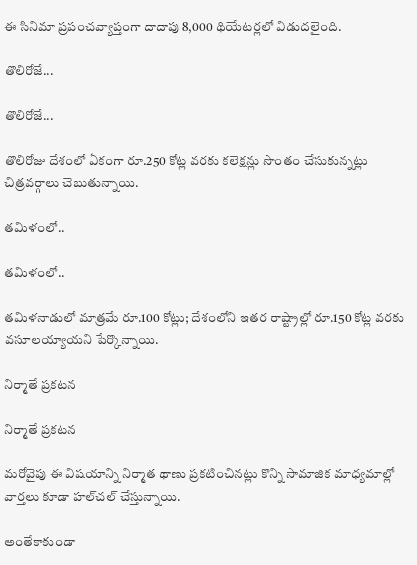ఈ సినిమా ప్రపంచవ్యాప్తంగా దాదాపు 8,000 థియేటర్లలో విడుదలైంది.

తొలిరోజే...

తొలిరోజే...

తొలిరోజు దేశంలో ఏకంగా రూ.250 కోట్ల వరకు కలెక్షన్లు సొంతం చేసుకున్నట్లు చిత్రవర్గాలు చెబుతున్నాయి.

తమిళంలో..

తమిళంలో..

తమిళనాడులో మాత్రమే రూ.100 కోట్లు; దేశంలోని ఇతర రాష్ట్రాల్లో రూ.150 కోట్ల వరకు వసూలయ్యాయని పేర్కొన్నాయి.

నిర్మాతే ప్రకటన

నిర్మాతే ప్రకటన

మరోవైపు ఈ విషయాన్ని నిర్మాత థాణు ప్రకటించినట్లు కొన్ని సామాజిక మాధ్యమాల్లో వార్తలు కూడా హల్‌చల్‌ చేస్తున్నాయి.

అంతేకాకుండా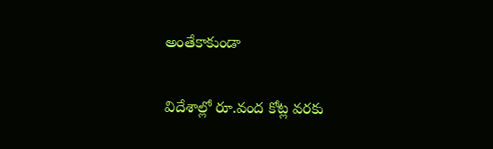అంతేకాకుండా

విదేశాల్లో రూ.వంద కోట్ల వరకు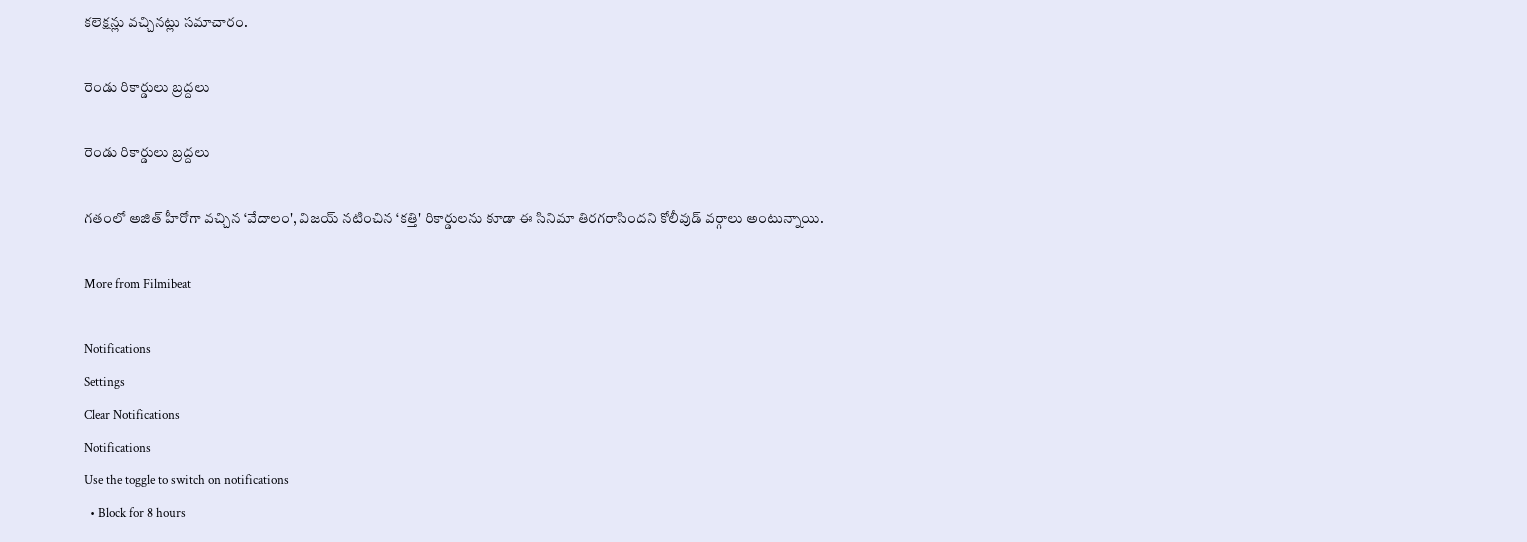కలెక్షన్లు వచ్చినట్లు సమాచారం.

రెండు రికార్డులు బ్రద్దలు

రెండు రికార్డులు బ్రద్దలు

గతంలో అజిత్‌ హీరోగా వచ్చిన ‘వేదాలం', విజయ్‌ నటించిన ‘కత్తి' రికార్డులను కూడా ఈ సినిమా తిరగరాసిందని కోలీవుడ్‌ వర్గాలు అంటున్నాయి.

More from Filmibeat

Notifications
Settings
Clear Notifications
Notifications
Use the toggle to switch on notifications
  • Block for 8 hours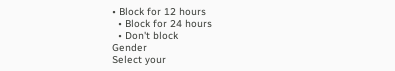• Block for 12 hours
  • Block for 24 hours
  • Don't block
Gender
Select your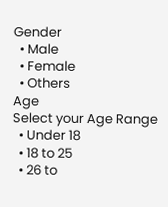Gender
  • Male
  • Female
  • Others
Age
Select your Age Range
  • Under 18
  • 18 to 25
  • 26 to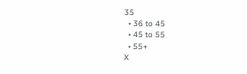35
  • 36 to 45
  • 45 to 55
  • 55+
X